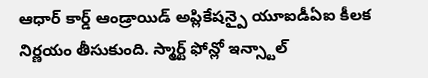ఆధార్ కార్డ్ ఆండ్రాయిడ్ అప్లికేషన్పై యూఐడీఏఐ కీలక నిర్ణయం తీసుకుంది. స్మార్ట్ ఫోన్లో ఇన్స్టాల్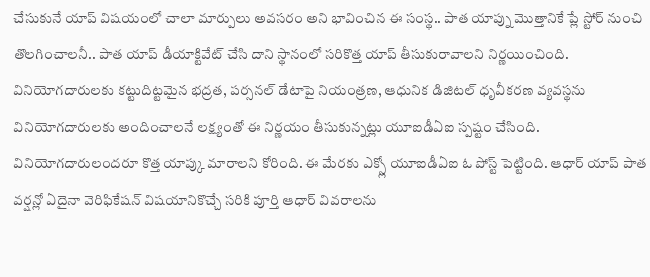చేసుకునే యాప్ విషయంలో చాలా మార్పులు అవసరం అని భావించిన ఈ సంస్థ.. పాత యాప్ను మొత్తానికే ప్లే స్టోర్ నుంచి తొలగించాలనీ.. పాత యాప్ డీయాక్టివేట్ చేసి దాని స్థానంలో సరికొత్త యాప్ తీసుకురావాలని నిర్ణయించింది. వినియోగదారులకు కట్టుదిట్టమైన భద్రత, పర్సనల్ డేటాపై నియంత్రణ, ఆధునిక డిజిటల్ ధృవీకరణ వ్యవస్థను వినియోగదారులకు అందించాలనే లక్ష్యంతో ఈ నిర్ణయం తీసుకున్నట్లు యూఐడీఏఐ స్పష్టం చేసింది. వినియోగదారులందరూ కొత్త యాప్కు మారాలని కోరింది. ఈ మేరకు ఎక్స్లో యూఐడీఏఐ ఓ పోస్ట్ పెట్టింది. ఆధార్ యాప్ పాత వర్షన్లో ఏదైనా వెరిఫికేషన్ విషయానికొచ్చే సరికి పూర్తి ఆధార్ వివరాలను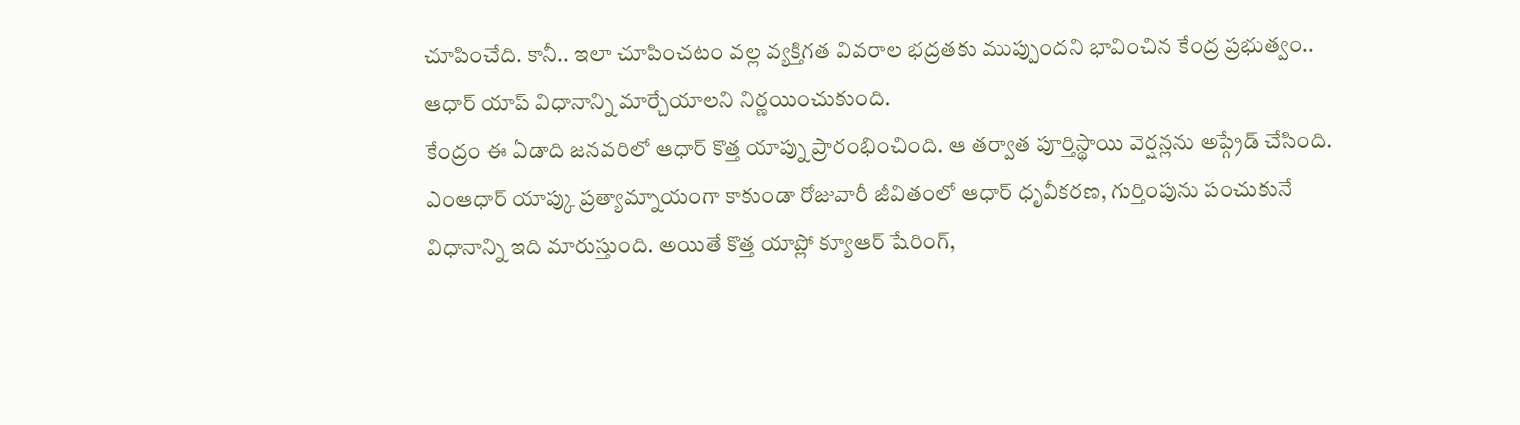చూపించేది. కానీ.. ఇలా చూపించటం వల్ల వ్యక్తిగత వివరాల భద్రతకు ముప్పుందని భావించిన కేంద్ర ప్రభుత్వం.. ఆధార్ యాప్ విధానాన్ని మార్చేయాలని నిర్ణయించుకుంది.
కేంద్రం ఈ ఏడాది జనవరిలో ఆధార్ కొత్త యాప్ను ప్రారంభించింది. ఆ తర్వాత పూర్తిస్థాయి వెర్షన్లను అప్గ్రేడ్ చేసింది. ఎంఆధార్ యాప్కు ప్రత్యామ్నాయంగా కాకుండా రోజువారీ జీవితంలో ఆధార్ ధృవీకరణ, గుర్తింపును పంచుకునే విధానాన్ని ఇది మారుస్తుంది. అయితే కొత్త యాప్లో క్యూఆర్ షేరింగ్,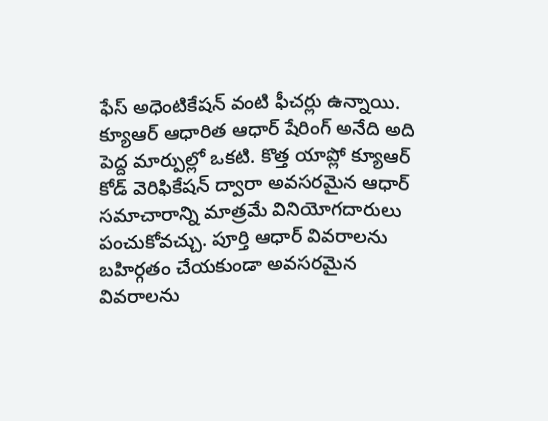ఫేస్ అధెంటికేషన్ వంటి ఫీచర్లు ఉన్నాయి. క్యూఆర్ ఆధారిత ఆధార్ షేరింగ్ అనేది అది పెద్ద మార్పుల్లో ఒకటి. కొత్త యాప్లో క్యూఆర్ కోడ్ వెరిఫికేషన్ ద్వారా అవసరమైన ఆధార్ సమాచారాన్ని మాత్రమే వినియోగదారులు పంచుకోవచ్చు. పూర్తి ఆధార్ వివరాలను బహిర్గతం చేయకుండా అవసరమైన వివరాలను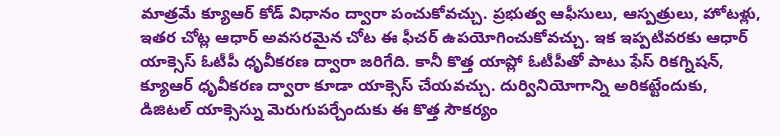మాత్రమే క్యూఆర్ కోడ్ విధానం ద్వారా పంచుకోవచ్చు. ప్రభుత్వ ఆఫీసులు, ఆస్పత్రులు, హోటళ్లు, ఇతర చోట్ల ఆధార్ అవసరమైన చోట ఈ ఫీచర్ ఉపయోగించుకోవచ్చు. ఇక ఇప్పటివరకు ఆధార్ యాక్సెస్ ఓటీపీ ధృవీకరణ ద్వారా జరిగేది. కానీ కొత్త యాప్లో ఓటీపీతో పాటు ఫేస్ రికగ్నిషన్, క్యూఆర్ ధృవీకరణ ద్వారా కూడా యాక్సెస్ చేయవచ్చు. దుర్వినియోగాన్ని అరికట్టేందుకు, డిజిటల్ యాక్సెస్ను మెరుగుపర్చేందుకు ఈ కొత్త సౌకర్యం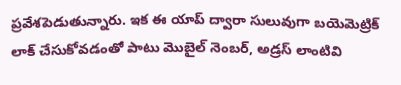ప్రవేశపెడుతున్నారు. ఇక ఈ యాప్ ద్వారా సులువుగా బయెమెట్రిక్ లాక్ చేసుకోవడంతో పాటు మొబైల్ నెంబర్, అడ్రస్ లాంటివి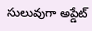సులువుగా అప్డేట్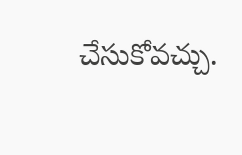చేసుకోవచ్చు.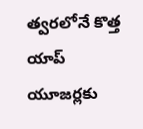త్వరలోనే కొత్త యాప్ యూజర్లకు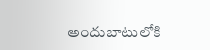అందుబాటులోకి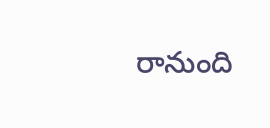రానుంది